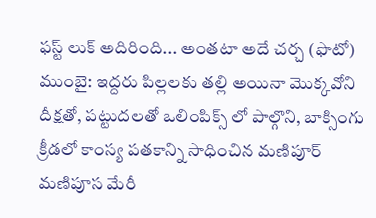ఫస్ట్ లుక్ అదిరింది... అంతటా అదే చర్చ (ఫొటో)
ముంబై: ఇద్దరు పిల్లలకు తల్లి అయినా మొక్కవోని దీక్షతో, పట్టుదలతో ఒలింపిక్స్ లో పాల్గొని, బాక్సింగు క్రీడలో కాంస్య పతకాన్ని సాధించిన మణిపూర్ మణిపూస మేరీ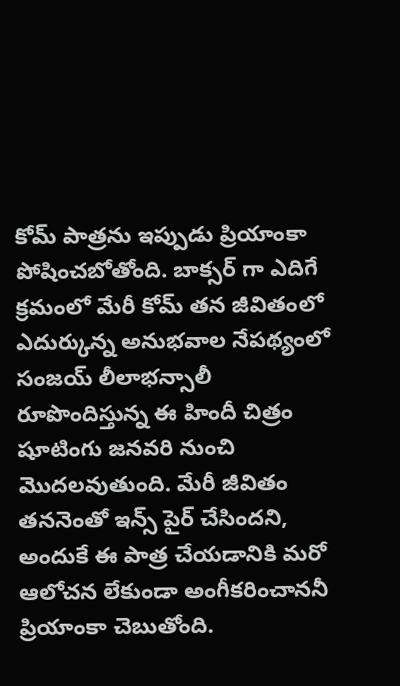కోమ్ పాత్రను ఇప్పుడు ప్రియాంకా పోషించబోతోంది. బాక్సర్ గా ఎదిగే క్రమంలో మేరీ కోమ్ తన జీవితంలో ఎదుర్కున్న అనుభవాల నేపథ్యంలో సంజయ్ లీలాభన్సాలీ రూపొందిస్తున్న ఈ హిందీ చిత్రం షూటింగు జనవరి నుంచి మొదలవుతుంది. మేరీ జీవితం తననెంతో ఇన్స్ పైర్ చేసిందని, అందుకే ఈ పాత్ర చేయడానికి మరో ఆలోచన లేకుండా అంగీకరించాననీ ప్రియాంకా చెబుతోంది.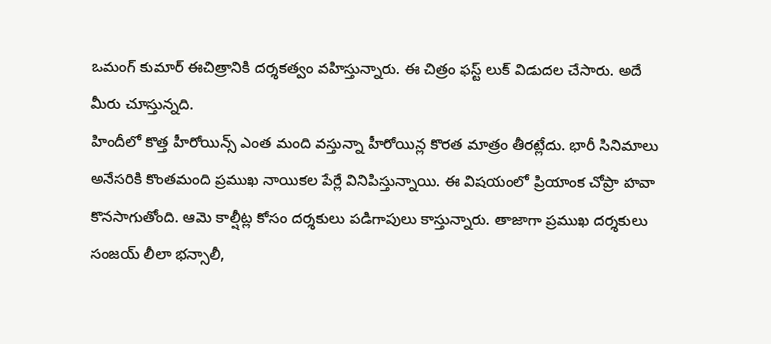ఒమంగ్ కుమార్ ఈచిత్రానికి దర్శకత్వం వహిస్తున్నారు. ఈ చిత్రం ఫస్ట్ లుక్ విడుదల చేసారు. అదే మీరు చూస్తున్నది.
హిందీలో కొత్త హీరోయిన్స్ ఎంత మంది వస్తున్నా హీరోయిన్ల కొరత మాత్రం తీరట్లేదు. భారీ సినిమాలు అనేసరికి కొంతమంది ప్రముఖ నాయికల పేర్లే వినిపిస్తున్నాయి. ఈ విషయంలో ప్రియాంక చోప్రా హవా కొనసాగుతోంది. ఆమె కాల్షీట్ల కోసం దర్శకులు పడిగాపులు కాస్తున్నారు. తాజాగా ప్రముఖ దర్శకులు సంజయ్ లీలా భన్సాలీ,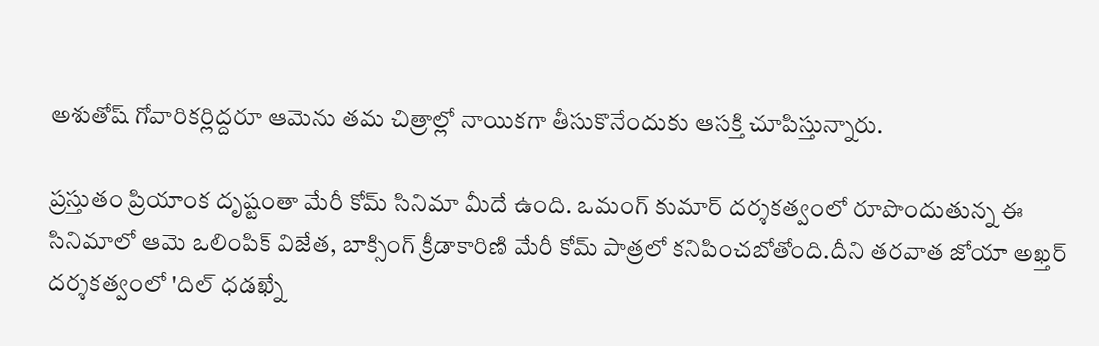అశుతోష్ గోవారికర్లిద్దరూ ఆమెను తమ చిత్రాల్లో నాయికగా తీసుకొనేందుకు ఆసక్తి చూపిస్తున్నారు.

ప్రస్తుతం ప్రియాంక దృష్టంతా మేరీ కోమ్ సినిమా మీదే ఉంది. ఒమంగ్ కుమార్ దర్శకత్వంలో రూపొందుతున్న ఈ సినిమాలో ఆమె ఒలింపిక్ విజేత, బాక్సింగ్ క్రీడాకారిణి మేరీ కోమ్ పాత్రలో కనిపించబోతోంది.దీని తరవాత జోయా అఖ్తర్ దర్శకత్వంలో 'దిల్ ధడఖ్నే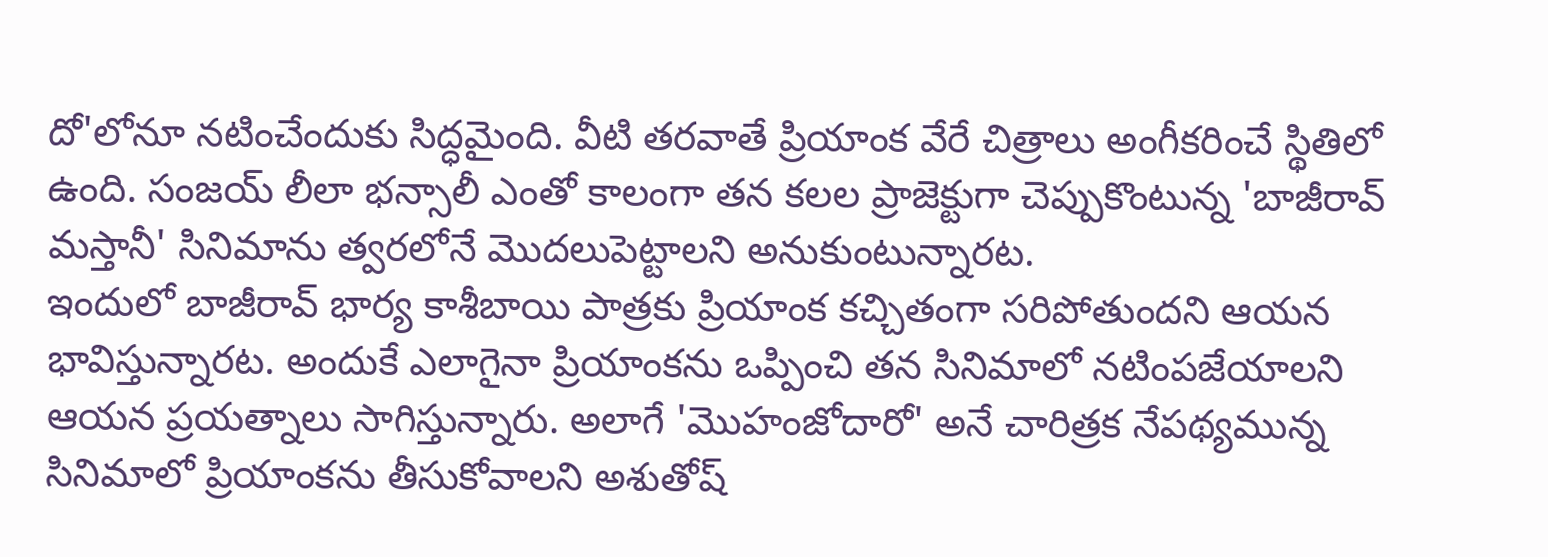దో'లోనూ నటించేందుకు సిద్ధమైంది. వీటి తరవాతే ప్రియాంక వేరే చిత్రాలు అంగీకరించే స్థితిలో ఉంది. సంజయ్ లీలా భన్సాలీ ఎంతో కాలంగా తన కలల ప్రాజెక్టుగా చెప్పుకొంటున్న 'బాజీరావ్ మస్తానీ' సినిమాను త్వరలోనే మొదలుపెట్టాలని అనుకుంటున్నారట.
ఇందులో బాజీరావ్ భార్య కాశీబాయి పాత్రకు ప్రియాంక కచ్చితంగా సరిపోతుందని ఆయన భావిస్తున్నారట. అందుకే ఎలాగైనా ప్రియాంకను ఒప్పించి తన సినిమాలో నటింపజేయాలని ఆయన ప్రయత్నాలు సాగిస్తున్నారు. అలాగే 'మొహంజోదారో' అనే చారిత్రక నేపథ్యమున్న సినిమాలో ప్రియాంకను తీసుకోవాలని అశుతోష్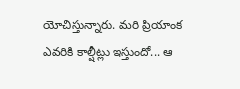యోచిస్తున్నారు. మరి ప్రియాంక ఎవరికి కాల్షీట్లు ఇస్తుందో... ఆ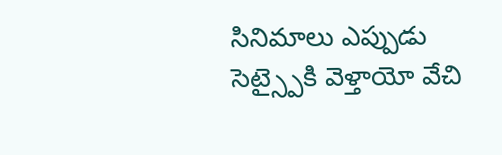సినిమాలు ఎప్పుడు సెట్స్పైకి వెళ్తాయో వేచి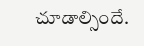చూడాల్సిందే.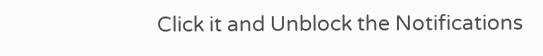Click it and Unblock the Notifications